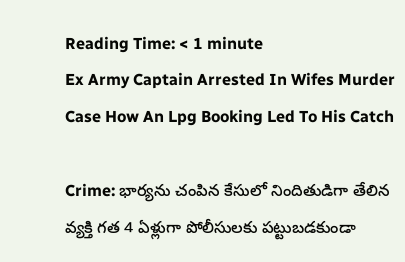Reading Time: < 1 minute
Ex Army Captain Arrested In Wifes Murder Case How An Lpg Booking Led To His Catch

Crime: భార్యను చంపిన కేసులో నిందితుడిగా తేలిన వ్యక్తి గత 4 ఏళ్లుగా పోలీసులకు పట్టుబడకుండా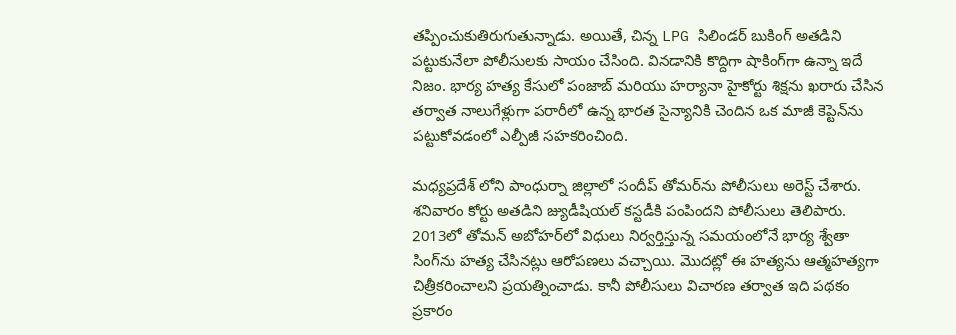తప్పించుకుతిరుగుతున్నాడు. అయితే, చిన్న LPG సిలిండర్ బుకింగ్ అతడిని పట్టుకునేలా పోలీసులకు సాయం చేసింది. వినడానికి కొద్దిగా షాకింగ్‌గా ఉన్నా ఇదే నిజం. భార్య హత్య కేసులో పంజాబ్ మరియు హర్యానా హైకోర్టు శిక్షను ఖరారు చేసిన తర్వాత నాలుగేళ్లుగా పరారీలో ఉన్న భారత సైన్యానికి చెందిన ఒక మాజీ కెప్టెన్‌ను పట్టుకోవడంలో ఎల్పీజీ సహకరించింది.

మధ్యప్రదేశ్ లోని పాంధుర్నా జిల్లాలో సందీప్ తోమర్‌ను పోలీసులు అరెస్ట్ చేశారు. శనివారం కోర్టు అతడిని జ్యుడీషియల్ కస్టడీకి పంపిందని పోలీసులు తెలిపారు. 2013లో తోమన్ అబోహర్‌లో విధులు నిర్వర్తిస్తున్న సమయంలోనే భార్య శ్వేతా సింగ్‌ను హత్య చేసినట్లు ఆరోపణలు వచ్చాయి. మొదట్లో ఈ హత్యను ఆత్మహత్యగా చిత్రీకరించాలని ప్రయత్నించాడు. కానీ పోలీసులు విచారణ తర్వాత ఇది పథకం ప్రకారం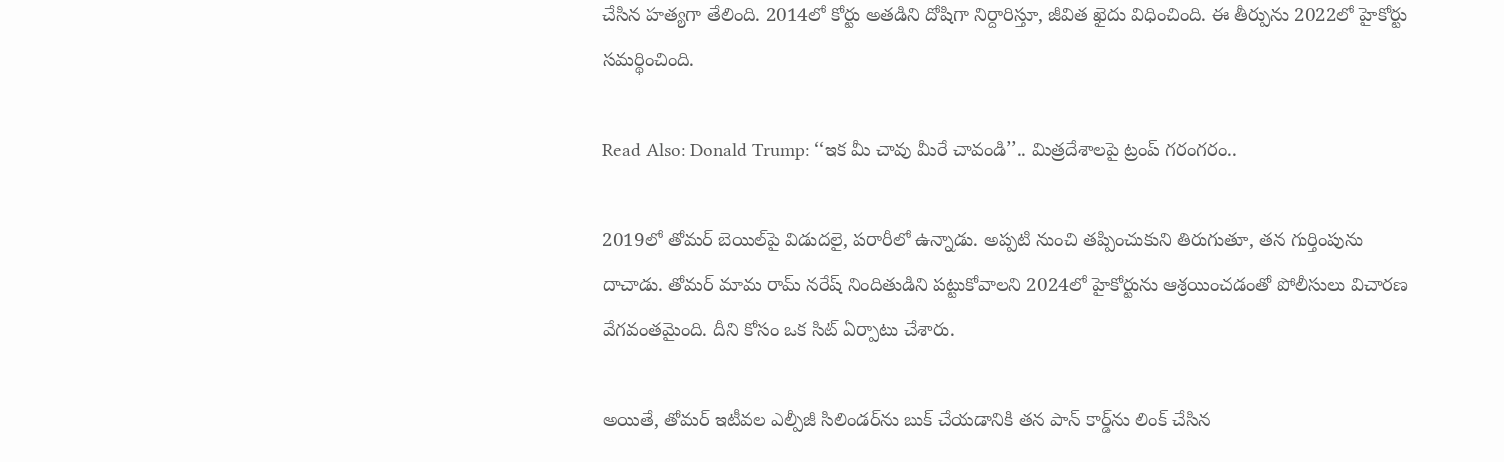చేసిన హత్యగా తేలింది. 2014లో కోర్టు అతడిని దోషిగా నిర్దారిస్తూ, జీవిత ఖైదు విధించింది. ఈ తీర్పును 2022లో హైకోర్టు సమర్థించింది.

Read Also: Donald Trump: ‘‘ఇక మీ చావు మీరే చావండి’’.. మిత్రదేశాలపై ట్రంప్ గరంగరం..

2019లో తోమర్ బెయిల్‌పై విడుదలై, పరారీలో ఉన్నాడు. అప్పటి నుంచి తప్పించుకుని తిరుగుతూ, తన గుర్తింపును దాచాడు. తోమర్ మామ రామ్ నరేష్ నిందితుడిని పట్టుకోవాలని 2024లో హైకోర్టును ఆశ్రయించడంతో పోలీసులు విచారణ వేగవంతమైంది. దీని కోసం ఒక సిట్ ఏర్పాటు చేశారు.

అయితే, తోమర్ ఇటీవల ఎల్పీజీ సిలిండర్‌ను బుక్ చేయడానికి తన పాన్ కార్డ్‌ను లింక్ చేసిన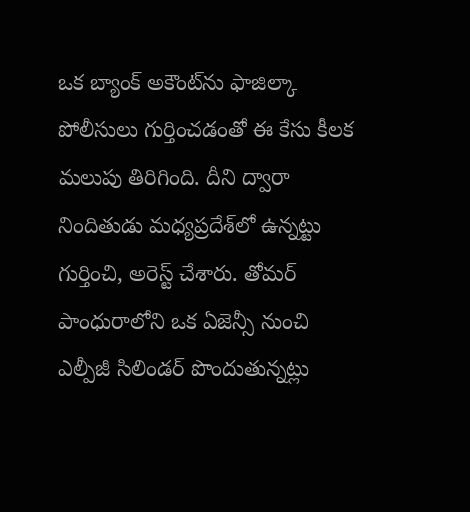ఒక బ్యాంక్ అకౌంట్‌ను ఫాజిల్కా పోలీసులు గుర్తించడంతో ఈ కేసు కీలక మలుపు తిరిగింది. దీని ద్వారా నిందితుడు మధ్యప్రదేశ్‌లో ఉన్నట్టు గుర్తించి, అరెస్ట్ చేశారు. తోమర్ పాంధురాలోని ఒక ఏజెన్సీ నుంచి ఎల్పీజీ సిలిండర్ పొందుతున్నట్లు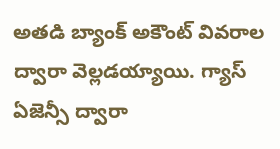అతడి బ్యాంక్ అకౌంట్ వివరాల ద్వారా వెల్లడయ్యాయి. గ్యాస్ ఏజెన్సీ ద్వారా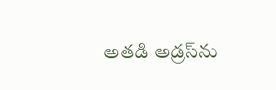అతడి అడ్రస్‌ను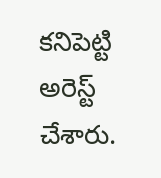కనిపెట్టి అరెస్ట్ చేశారు.